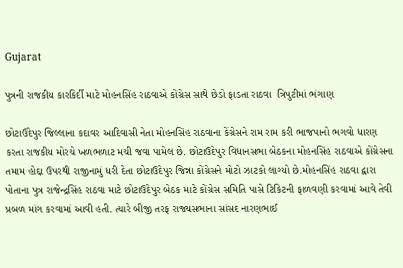Gujarat

પુત્રની રાજકીય કારકિર્દી માટે મોહનસિંહ રાઠવાએ કોંગ્રેસ સાથે છેડો ફાડતા રાઠવા  ત્રિપુટીમાં ભંગાણ

છોટાઉદેપુર જિલ્લાના કદાવર આદિવાસી નેતા મોહનસિંહ રાઠવાના કેંગ્રેસને રામ રામ કરી ભાજપાનો ભગવો ધારણ કરતા રાજકીય મોરચે ખળભળાટ મચી જવા પામેલ છે. છોટાઉદેપુર વિધાનસભા બેઠકના મોહનસિંહ રાઠવાએ કોંગ્રેસના તમામ હોદ્દા ઉપરથી રાજીનામું ધરી દેતા છોટાઉદેપુર જિન્ના કોંગ્રેસને મોટો ઝાટકો લાગ્યો છે.મોહનસિંહ રાઠવા દ્વારા પોતાના પુત્ર રાજેન્દ્રસિંહ રાઠવા માટે છોટાઉદેપુર બેઠક માટે કોંગ્રેસ સમિતિ પાસે ટિકિટની ફાળવણી કરવામાં આવે તેવી પ્રબળ માંગ કરવામાં આવી હતી. ત્યારે બીજી તરફ રાજ્યસભાના સાંસદ નારણભાઈ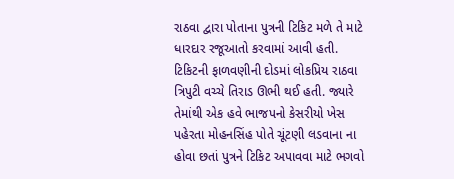રાઠવા દ્વારા પોતાના પુત્રની ટિકિટ મળે તે માટે ધારદાર રજૂઆતો કરવામાં આવી હતી. ટિકિટની ફાળવણીની દોડમાં લોકપ્રિય રાઠવા ત્રિપુટી વચ્ચે તિરાડ ઊભી થઈ હતી. જ્યારે તેમાંથી એક હવે ભાજપનો કેસરીયો ખેસ પહેરતા મોહનસિંહ પોતે ચૂંટણી લડવાના ના હોવા છતાં પુત્રને ટિકિટ અપાવવા માટે ભગવો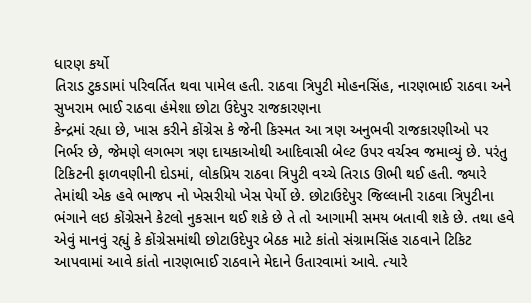ધારણ કર્યો
તિરાડ ટુકડામાં પરિવર્તિત થવા પામેલ હતી. રાઠવા ત્રિપુટી મોહનસિંહ, નારણભાઈ રાઠવા અને સુખરામ ભાઈ રાઠવા હંમેશા છોટા ઉદેપુર રાજકારણના
કેન્દ્રમાં રહ્યા છે, ખાસ કરીને કોંગ્રેસ કે જેની કિસ્મત આ ત્રણ અનુભવી રાજકારણીઓ પર નિર્ભર છે, જેમણે લગભગ ત્રણ દાયકાઓથી આદિવાસી બેલ્ટ ઉપર વર્ચસ્વ જમાવ્યું છે. પરંતુ ટિકિટની ફાળવણીની દોડમાં, લોકપ્રિય રાઠવા ત્રિપુટી વચ્ચે તિરાડ ઊભી થઈ હતી. જ્યારે તેમાંથી એક હવે ભાજપ નો ખેસરીયો ખેસ પેર્યો છે. છોટાઉદેપુર જિલ્લાની રાઠવા ત્રિપુટીના ભંગાને લઇ કોંગ્રેસને કેટલો નુકસાન થઈ શકે છે તે તો આગામી સમય બતાવી શકે છે. તથા હવે એવું માનવું રહ્યું કે કોંગ્રેસમાંથી છોટાઉદેપુર બેઠક માટે કાંતો સંગ્રામસિંહ રાઠવાને ટિકિટ આપવામાં આવે કાંતો નારણભાઈ રાઠવાને મેદાને ઉતારવામાં આવે. ત્યારે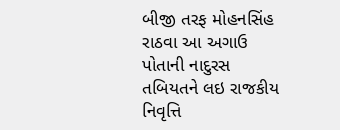બીજી તરફ મોહનસિંહ રાઠવા આ અગાઉ પોતાની નાદુરસ તબિયતને લઇ રાજકીય નિવૃત્તિ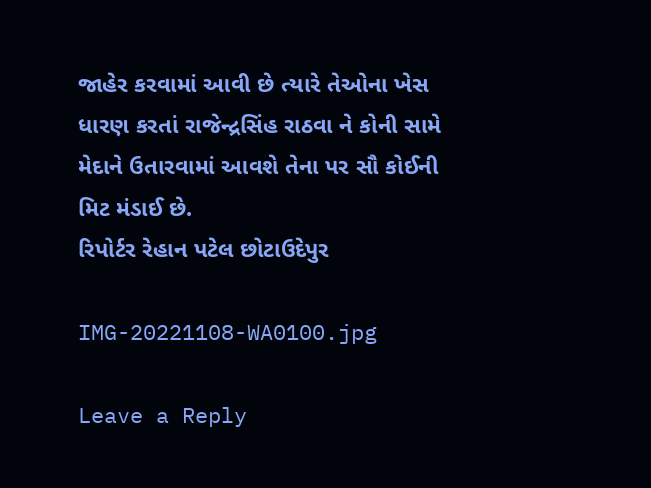જાહેર કરવામાં આવી છે ત્યારે તેઓના ખેસ ધારણ કરતાં રાજેન્દ્રસિંહ રાઠવા ને કોની સામે મેદાને ઉતારવામાં આવશે તેના પર સૌ કોઈની મિટ મંડાઈ છે.
રિપોર્ટર રેહાન પટેલ છોટાઉદેપુર

IMG-20221108-WA0100.jpg

Leave a Reply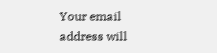Your email address will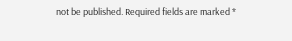not be published. Required fields are marked *